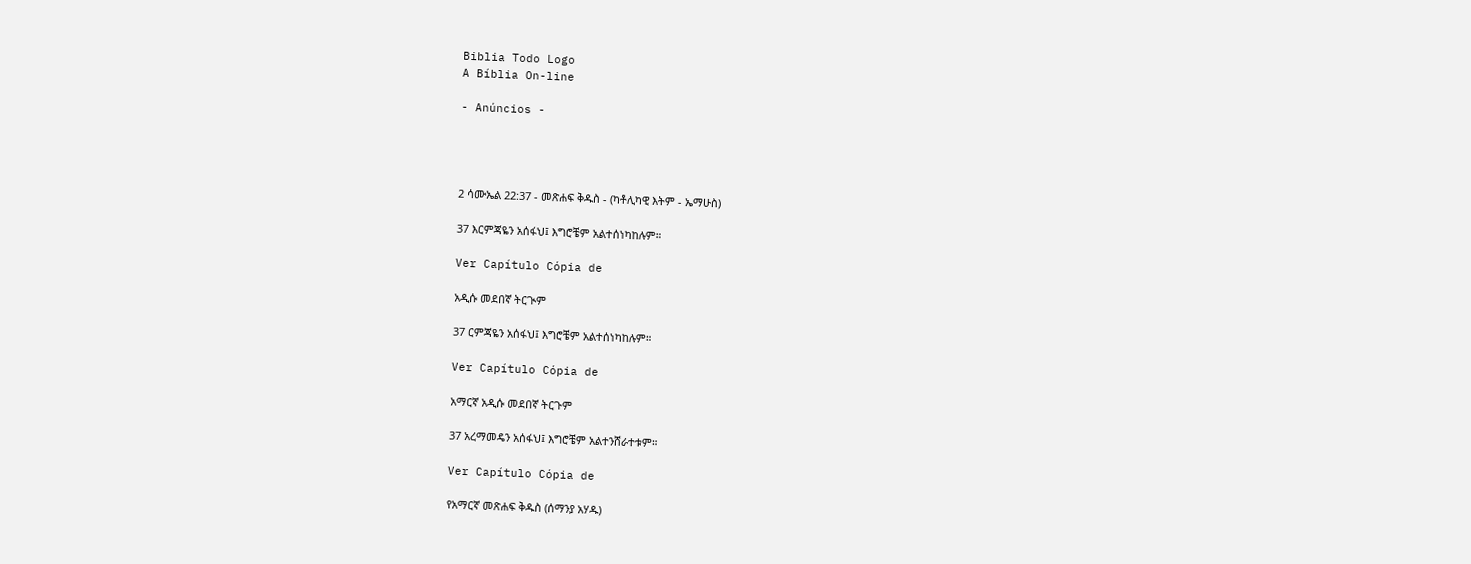Biblia Todo Logo
A Bíblia On-line

- Anúncios -




2 ሳሙኤል 22:37 - መጽሐፍ ቅዱስ - (ካቶሊካዊ እትም - ኤማሁስ)

37 እርምጃዬን አሰፋህ፤ እግሮቼም አልተሰነካከሉም።

Ver Capítulo Cópia de

አዲሱ መደበኛ ትርጒም

37 ርምጃዬን አሰፋህ፤ እግሮቼም አልተሰነካከሉም።

Ver Capítulo Cópia de

አማርኛ አዲሱ መደበኛ ትርጉም

37 አረማመዴን አሰፋህ፤ እግሮቼም አልተንሸራተቱም።

Ver Capítulo Cópia de

የአማርኛ መጽሐፍ ቅዱስ (ሰማንያ አሃዱ)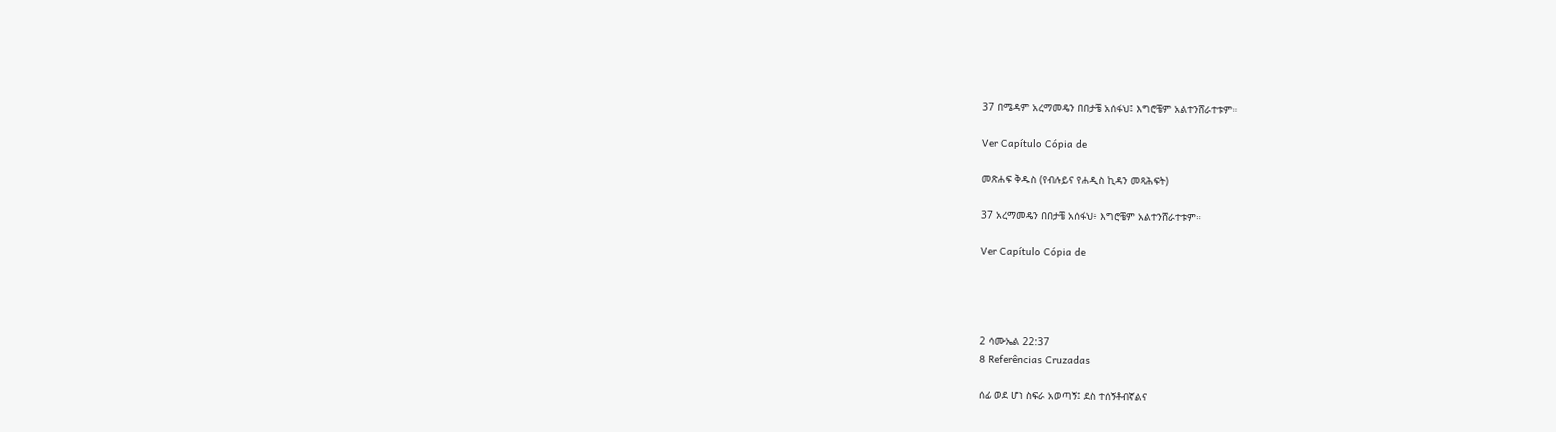37 በሜዳም አረማመዴን በበታቼ አሰፋህ፤ እግሮቼም አልተንሸራተቱም።

Ver Capítulo Cópia de

መጽሐፍ ቅዱስ (የብሉይና የሐዲስ ኪዳን መጻሕፍት)

37 አረማመዴን በበታቼ አሰፋህ፥ እግሮቼም አልተንሸራተቱም።

Ver Capítulo Cópia de




2 ሳሙኤል 22:37
8 Referências Cruzadas

ሰፊ ወደ ሆነ ስፍራ አወጣኝ፤ ደስ ተሰኝቶብኛልና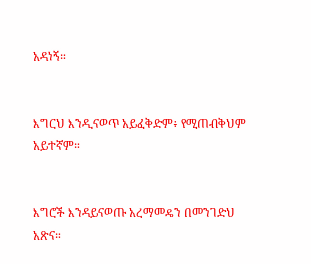አዳነኝ።


እግርህ እንዲናወጥ አይፈቅድም፥ የሚጠብቅህም አይተኛም።


እግሮች እንዳይናወጡ አረማመዴን በመንገድህ አጽና።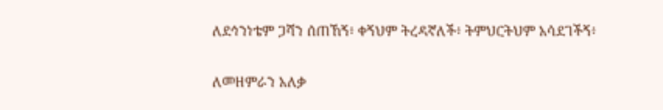ለደኅንነቴም ጋሻን ሰጠኸኝ፥ ቀኝህም ትረዳኛለች፥ ትምህርትህም አሳደገችኝ፥


ለመዘምራን አለቃ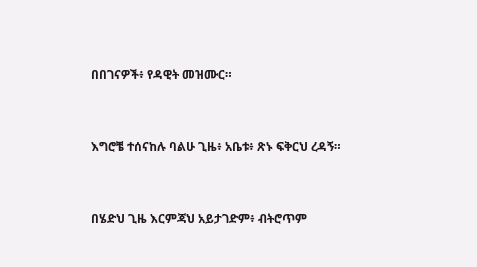በበገናዎች፥ የዳዊት መዝሙር።


እግሮቼ ተሰናከሉ ባልሁ ጊዜ፥ አቤቱ፥ ጽኑ ፍቅርህ ረዳኝ።


በሄድህ ጊዜ እርምጃህ አይታገድም፥ ብትሮጥም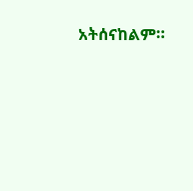አትሰናከልም።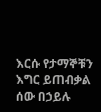እርሱ የታማኞቹን እግር ይጠብቃል ሰው በኃይሉ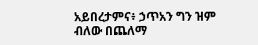አይበረታምና፥ ኃጥአን ግን ዝም ብለው በጨለማ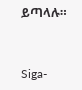ይጣላሉ።


Siga-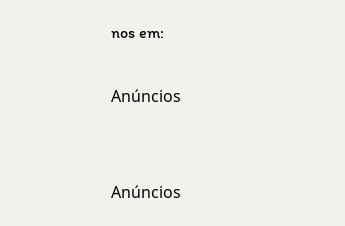nos em:

Anúncios


Anúncios